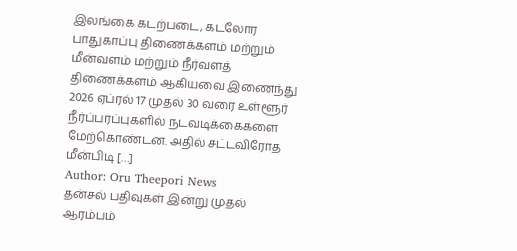இலங்கை கடற்படை, கடலோர பாதுகாப்பு திணைக்களம் மற்றும் மீன்வளம் மற்றும் நீர்வளத் திணைக்களம் ஆகியவை இணைந்து 2026 ஏப்ரல் 17 முதல் 30 வரை உள்ளூர் நீர்ப்பரப்புகளில் நடவடிக்கைகளை மேற்கொண்டன. அதில் சட்டவிரோத மீன்பிடி […]
Author: Oru Theepori News
தன்சல் பதிவுகள் இன்று முதல் ஆரம்பம்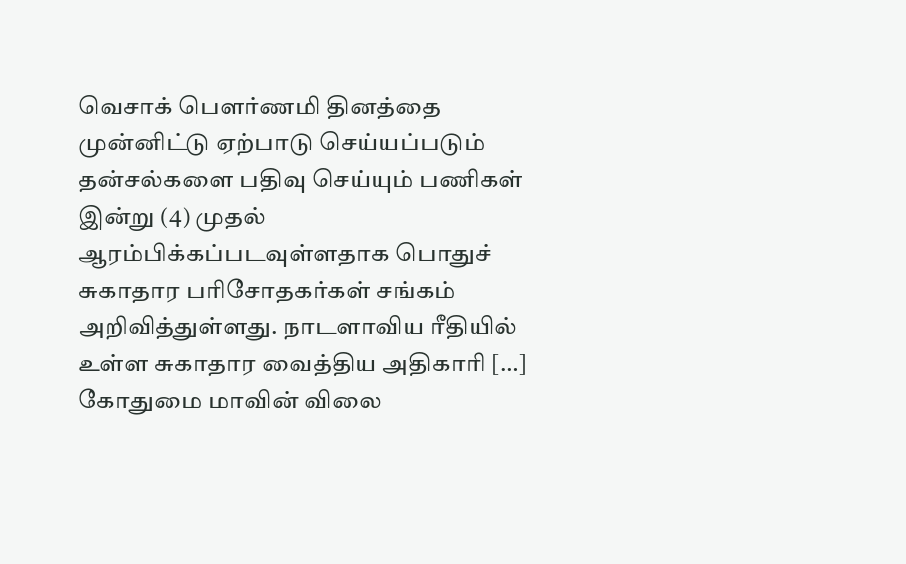வெசாக் பௌர்ணமி தினத்தை முன்னிட்டு ஏற்பாடு செய்யப்படும் தன்சல்களை பதிவு செய்யும் பணிகள் இன்று (4) முதல் ஆரம்பிக்கப்படவுள்ளதாக பொதுச் சுகாதார பரிசோதகர்கள் சங்கம் அறிவித்துள்ளது. நாடளாவிய ரீதியில் உள்ள சுகாதார வைத்திய அதிகாரி […]
கோதுமை மாவின் விலை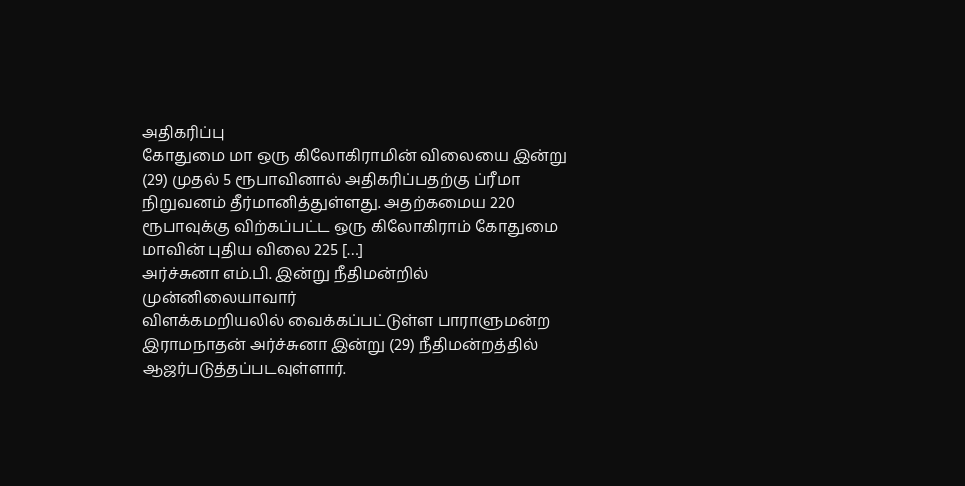அதிகரிப்பு
கோதுமை மா ஒரு கிலோகிராமின் விலையை இன்று (29) முதல் 5 ரூபாவினால் அதிகரிப்பதற்கு ப்ரீமா நிறுவனம் தீர்மானித்துள்ளது. அதற்கமைய 220 ரூபாவுக்கு விற்கப்பட்ட ஒரு கிலோகிராம் கோதுமை மாவின் புதிய விலை 225 […]
அர்ச்சுனா எம்.பி. இன்று நீதிமன்றில் முன்னிலையாவார்
விளக்கமறியலில் வைக்கப்பட்டுள்ள பாராளுமன்ற இராமநாதன் அர்ச்சுனா இன்று (29) நீதிமன்றத்தில் ஆஜர்படுத்தப்படவுள்ளார்.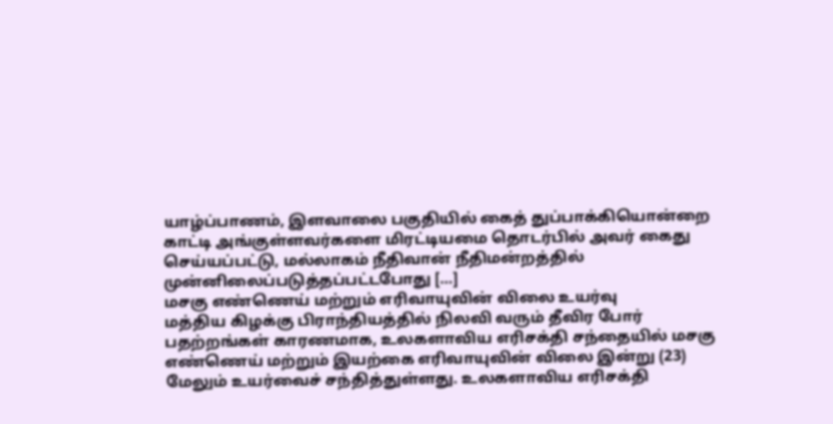யாழ்ப்பாணம், இளவாலை பகுதியில் கைத் துப்பாக்கியொன்றை காட்டி அங்குள்ளவர்களை மிரட்டியமை தொடர்பில் அவர் கைது செய்யப்பட்டு, மல்லாகம் நீதிவான் நீதிமன்றத்தில் முன்னிலைப்படுத்தப்பட்டபோது […]
மசகு எண்ணெய் மற்றும் எரிவாயுவின் விலை உயர்வு
மத்திய கிழக்கு பிராந்தியத்தில் நிலவி வரும் தீவிர போர் பதற்றங்கள் காரணமாக, உலகளாவிய எரிசக்தி சந்தையில் மசகு எண்ணெய் மற்றும் இயற்கை எரிவாயுவின் விலை இன்று (23) மேலும் உயர்வைச் சந்தித்துள்ளது. உலகளாவிய எரிசக்தி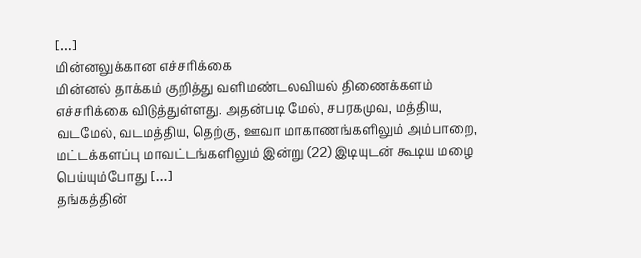[…]
மின்னலுக்கான எச்சரிக்கை
மின்னல் தாக்கம் குறித்து வளிமண்டலவியல் திணைக்களம் எச்சரிக்கை விடுத்துள்ளது. அதன்படி மேல், சபரகமுவ, மத்திய, வடமேல், வடமத்திய, தெற்கு, ஊவா மாகாணங்களிலும் அம்பாறை, மட்டக்களப்பு மாவட்டங்களிலும் இன்று (22) இடியுடன் கூடிய மழை பெய்யும்போது […]
தங்கத்தின்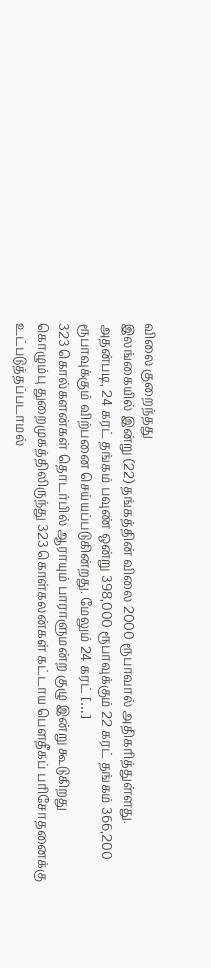விலை குறைந்தது
இலங்கையில் இன்று (22) தங்கத்தின் விலை 2000 ரூபாவால் அதிகரித்துள்ளது. அதன்படி, 24 கரட் தங்கம் பவுண் ஒன்று 398,000 ரூபாவுக்கும் 22 கரட் தங்கம் 366,200 ரூபாவுக்கும் விற்பனை செய்யப்படுகின்றது. மேலும் 24 கரட் […]
323 கொல்களன்கள் தொடர்பில் ஆராயும் பாராளுமன்ற குழு இன்று கூடுகிறது
கொழும்பு துறைமுகத்திலிருந்து 323 கொள்கலன்கள் கட்டாய பௌதீகப் பரிசோதனைக்கு உட்படுத்தப்படாமல்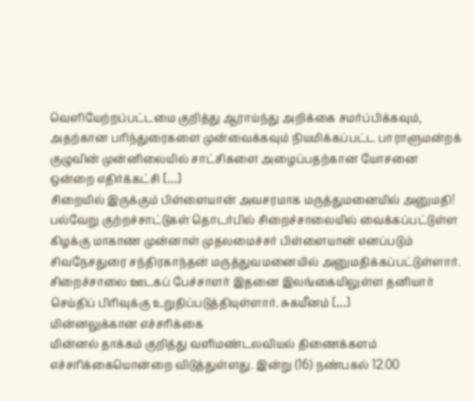வெளியேற்றப்பட்டமை குறித்து ஆராய்ந்து அறிக்கை சமர்ப்பிக்கவும், அதற்கான பரிந்துரைகளை முன்வைக்கவும் நியமிக்கப்பட்ட பாராளுமன்றக் குழுவின் முன்னிலையில் சாட்சிகளை அழைப்பதற்கான யோசனை ஒன்றை எதிர்க்கட்சி […]
சிறையில் இருக்கும் பிள்ளையான் அவசரமாக மருத்துமனையில் அனுமதி!
பல்வேறு குற்றச்சாட்டுகள் தொடர்பில் சிறைச்சாலையில் வைக்கப்பட்டுள்ள கிழக்கு மாகாண முன்னாள் முதலமைச்சர் பிள்ளையான் எனப்படும் சிவநேசதுரை சந்திரகாந்தன் மருத்துவமனையில் அனுமதிக்கப்பட்டுள்ளார். சிறைச்சாலை ஊடகப் பேச்சாளர் இதனை இலங்கையிலுள்ள தனியார் செய்திப் பிரிவுக்கு உறுதிப்படுத்தியுள்ளார். சுகயீனம் […]
மின்னலுக்கான எச்சரிக்கை
மின்னல் தாக்கம் குறித்து வளிமண்டலவியல் திணைக்களம் எச்சரிக்கையொன்றை விடுத்துள்ளது. இன்று (16) நண்பகல் 12.00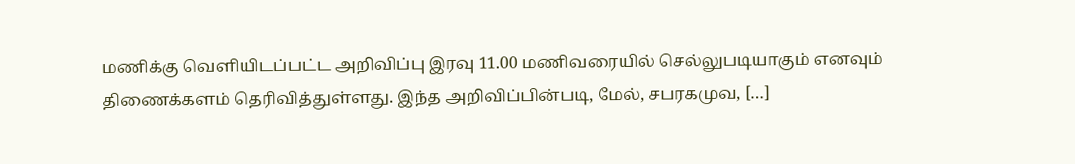மணிக்கு வெளியிடப்பட்ட அறிவிப்பு இரவு 11.00 மணிவரையில் செல்லுபடியாகும் எனவும் திணைக்களம் தெரிவித்துள்ளது. இந்த அறிவிப்பின்படி, மேல், சபரகமுவ, […]